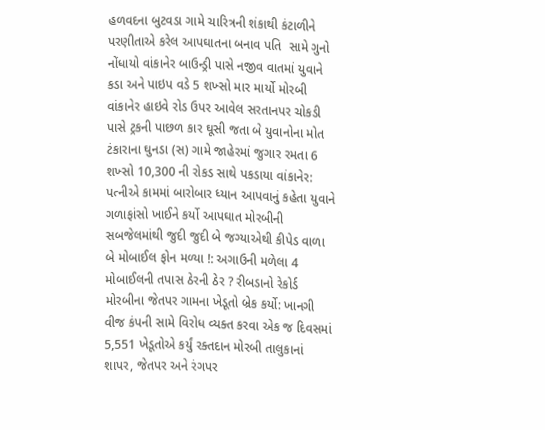હળવદના બુટવડા ગામે ચારિત્રની શંકાથી કંટાળીને પરણીતાએ કરેલ આપઘાતના બનાવ પતિ  સામે ગુનો નોંધાયો વાંકાનેર બાઉન્ડ્રી પાસે નજીવ વાતમાં યુવાને કડા અને પાઇપ વડે 5 શખ્સો માર માર્યો મોરબી વાંકાનેર હાઇવે રોડ ઉપર આવેલ સરતાનપર ચોકડી પાસે ટ્રકની પાછળ કાર ઘૂસી જતા બે યુવાનોના મોત ટંકારાના ઘુનડા (સ) ગામે જાહેરમાં જુગાર રમતા 6 શખ્સો 10,300 ની રોકડ સાથે પકડાયા વાંકાનેર: પત્નીએ કામમાં બારોબાર ધ્યાન આપવાનું કહેતા યુવાને ગળાફાંસો ખાઈને કર્યો આપઘાત મોરબીની સબજેલમાંથી જુદી જુદી બે જગ્યાએથી કીપેડ વાળા બે મોબાઈલ ફોન મળ્યા !: અગાઉની મળેલા 4 મોબાઈલની તપાસ ઠેરની ઠેર ? રીબડાનો રેકોર્ડ મોરબીના જેતપર ગામના ખેડૂતો બ્રેક કર્યો: ખાનગી વીજ કંપની સામે વિરોધ વ્યક્ત કરવા એક જ દિવસમાં 5,551 ખેડૂતોએ કર્યું રક્તદાન મોરબી તાલુકાનાં શાપર, જેતપર અને રંગપર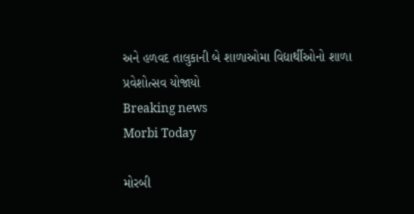અને હળવદ તાલુકાની બે શાળાઓમા વિદ્યાર્થીઓનો શાળા પ્રવેશોત્સવ યોજાયો
Breaking news
Morbi Today

મોરબી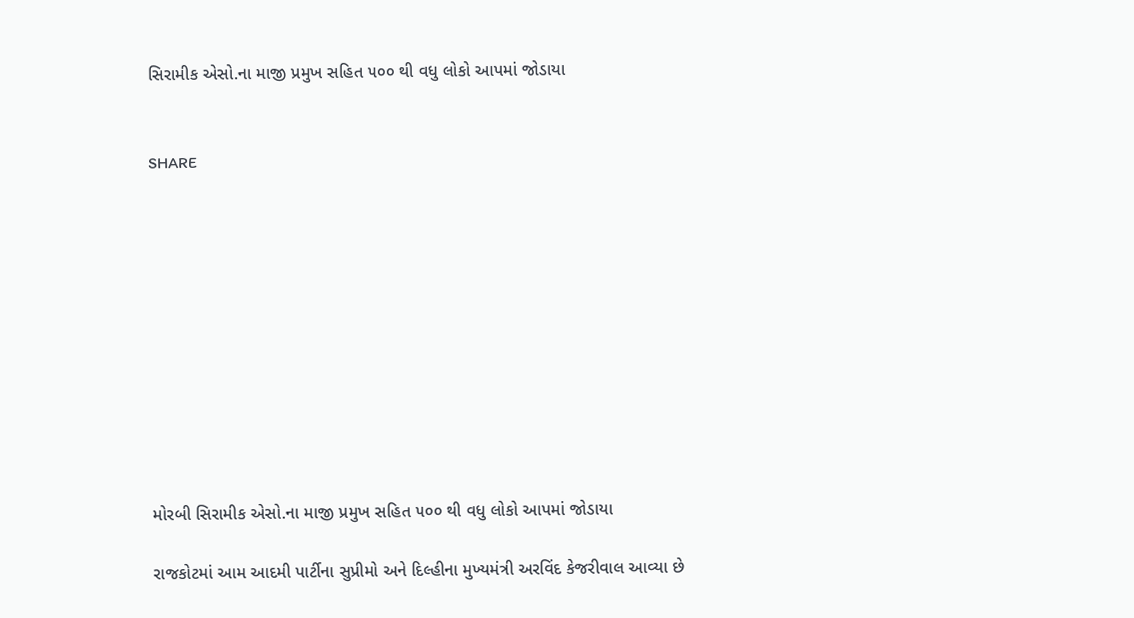સિરામીક એસો.ના માજી પ્રમુખ સહિત ૫૦૦ થી વધુ લોકો આપમાં જોડાયા


SHARE











મોરબી સિરામીક એસો.ના માજી પ્રમુખ સહિત ૫૦૦ થી વધુ લોકો આપમાં જોડાયા

રાજકોટમાં આમ આદમી પાર્ટીના સુપ્રીમો અને દિલ્હીના મુખ્યમંત્રી અરવિંદ કેજરીવાલ આવ્યા છે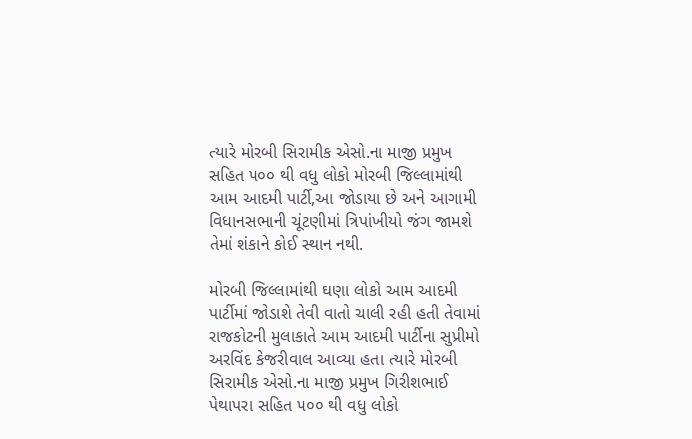ત્યારે મોરબી સિરામીક એસો.ના માજી પ્રમુખ સહિત ૫૦૦ થી વધુ લોકો મોરબી જિલ્લામાંથી આમ આદમી પાર્ટી,આ જોડાયા છે અને આગામી વિધાનસભાની ચૂંટણીમાં ત્રિપાંખીયો જંગ જામશે તેમાં શંકાને કોઈ સ્થાન નથી.

મોરબી જિલ્લામાંથી ઘણા લોકો આમ આદમી પાર્ટીમાં જોડાશે તેવી વાતો ચાલી રહી હતી તેવામાં રાજકોટની મુલાકાતે આમ આદમી પાર્ટીના સુપ્રીમો અરવિંદ કેજરીવાલ આવ્યા હતા ત્યારે મોરબી સિરામીક એસો.ના માજી પ્રમુખ ગિરીશભાઈ પેથાપરા સહિત ૫૦૦ થી વધુ લોકો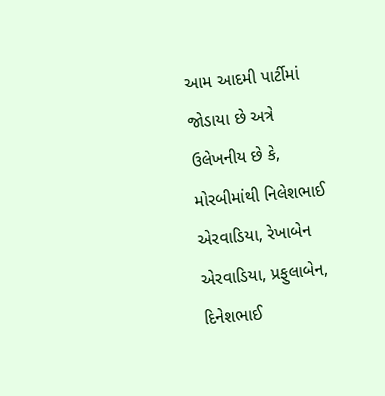આમ આદમી પાર્ટીમાં જોડાયા છે અત્રે ઉલેખનીય છે કે, મોરબીમાંથી નિલેશભાઈ એરવાડિયા, રેખાબેન એરવાડિયા, પ્રફુલાબેન, દિનેશભાઈ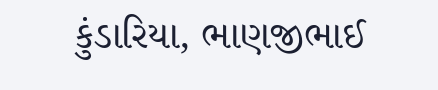કુંડારિયા, ભાણજીભાઈ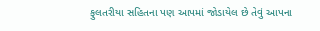ફુલતરીયા સહિતના પણ આપમાં જોડાયેલ છે તેવું આપના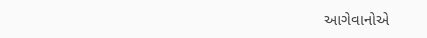આગેવાનોએ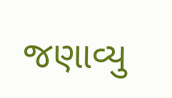જણાવ્યુ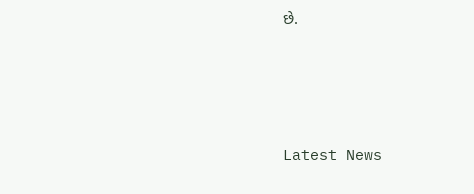છે.






Latest News